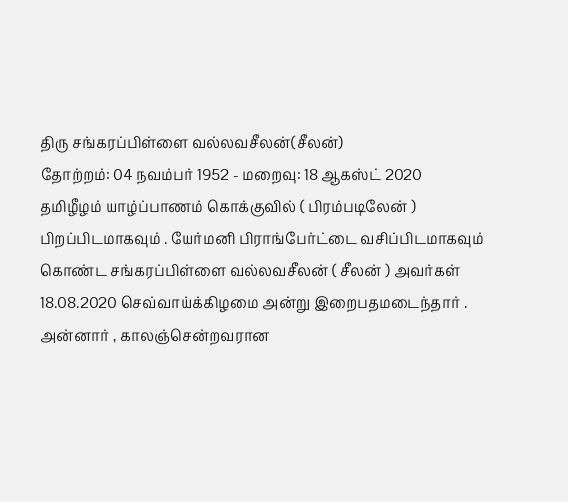திரு சங்கரப்பிள்ளை வல்லவசீலன்(சீலன்)
தோற்றம்: 04 நவம்பர் 1952 - மறைவு: 18 ஆகஸ்ட் 2020
தமிழீழம் யாழ்ப்பாணம் கொக்குவில் ( பிரம்படிலேன் ) பிறப்பிடமாகவும் . யேர்மனி பிராங்பேர்ட்டை வசிப்பிடமாகவும் கொண்ட சங்கரப்பிள்ளை வல்லவசீலன் ( சீலன் ) அவர்கள் 18.08.2020 செவ்வாய்க்கிழமை அன்று இறைபதமடைந்தார் .
அன்னார் , காலஞ்சென்றவரான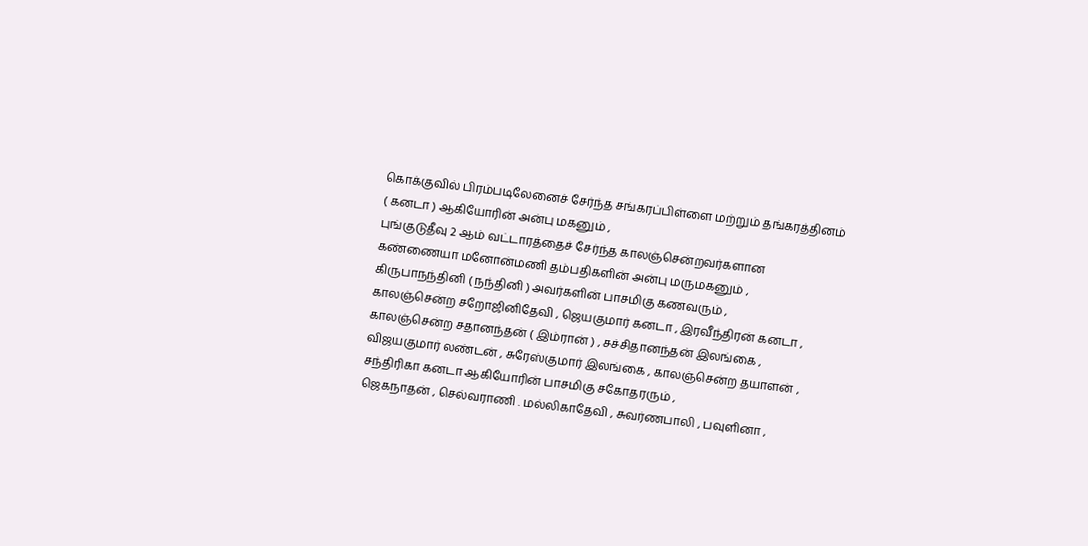கொக்குவில் பிரம்படிலேனைச் சேர்ந்த சங்கரப்பிள்ளை மற்றும் தங்கரத்தினம் ( கனடா ) ஆகியோரின் அன்பு மகனும் ,
புங்குடுதீவு 2 ஆம் வட்டாரத்தைச் சேர்ந்த காலஞ்சென்றவர்களான கண்ணையா மனோன்மணி தம்பதிகளின் அன்பு மருமகனும் ,
கிருபாநந்தினி ( நந்தினி ) அவர்களின் பாசமிகு கணவரும் ,
காலஞ்சென்ற சறோஜினிதேவி , ஜெயகுமார் கனடா , இரவீந்திரன் கனடா , காலஞ்சென்ற சதானந்தன் ( இம்ரான் ) , சச்சிதானந்தன் இலங்கை , விஜயகுமார் லண்டன் , சுரேஸ்குமார் இலங்கை , காலஞ்சென்ற தயாளன் , சந்திரிகா கனடா ஆகியோரின் பாசமிகு சகோதரரும் ,
ஜெகநாதன் , செல்வராணி . மல்லிகாதேவி , சுவர்ணபாலி , பவுளினா ,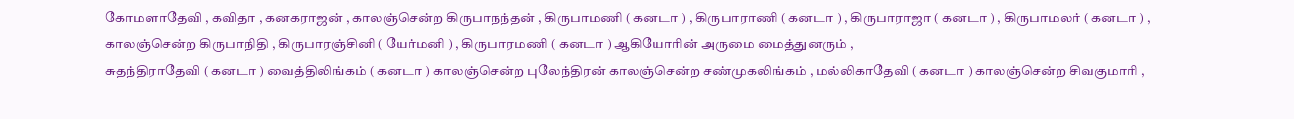கோமளாதேவி , கவிதா , கனகராஜன் , காலஞ்சென்ற கிருபாநந்தன் , கிருபாமணி ( கனடா ) , கிருபாராணி ( கனடா ) , கிருபாராஜா ( கனடா ) , கிருபாமலர் ( கனடா ) , காலஞ்சென்ற கிருபாநிதி , கிருபாரஞ்சினி ( யேர்மனி ) , கிருபாரமணி ( கனடா ) ஆகியோரின் அருமை மைத்துனரும் ,
சுதந்திராதேவி ( கனடா ) வைத்திலிங்கம் ( கனடா ) காலஞ்சென்ற புலேந்திரன் காலஞ்சென்ற சண்முகலிங்கம் , மல்லிகாதேவி ( கனடா ) காலஞ்சென்ற சிவகுமாரி ,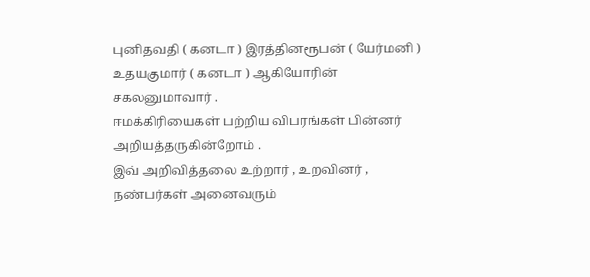புனிதவதி ( கனடா ) இரத்தினரூபன் ( யேர்மனி ) உதயகுமார் ( கனடா ) ஆகியோரின் சகலனுமாவார் .
ஈமக்கிரியைகள் பற்றிய விபரங்கள் பின்னர் அறியத்தருகின்றோம் .
இவ் அறிவித்தலை உற்றார் , உறவினர் , நண்பர்கள் அனைவரும்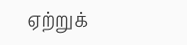ஏற்றுக்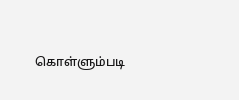கொள்ளும்படி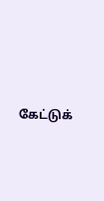கேட்டுக்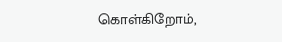கொள்கிறோம்,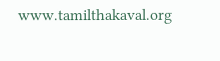www.tamilthakaval.org